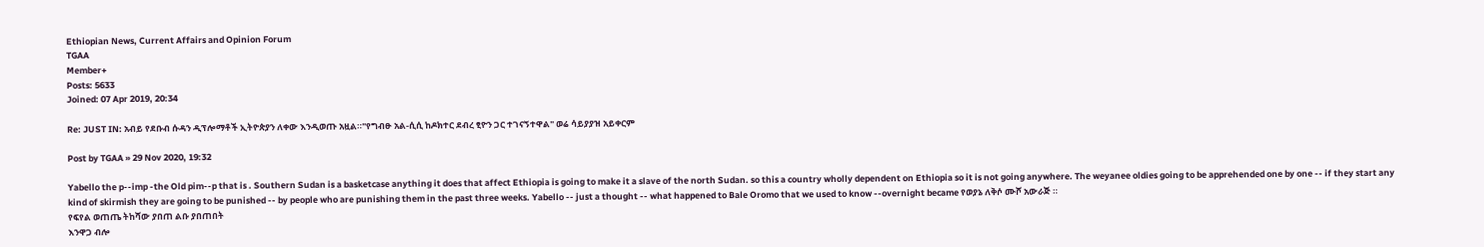Ethiopian News, Current Affairs and Opinion Forum
TGAA
Member+
Posts: 5633
Joined: 07 Apr 2019, 20:34

Re: JUST IN: አብይ የደቡብ ሱዳን ዲፕሎማቶች ኢትዮጵያን ለቀው እንዲወጡ አዟል።"የግብፁ አል-ሲሲ ከዶክተር ደብረ ፂዮን ጋር ተገናኝተዋል" ወሬ ሳይያያዝ አይቀርም

Post by TGAA » 29 Nov 2020, 19:32

Yabello the p--imp -the Old pim--p that is . Southern Sudan is a basketcase anything it does that affect Ethiopia is going to make it a slave of the north Sudan. so this a country wholly dependent on Ethiopia so it is not going anywhere. The weyanee oldies going to be apprehended one by one -- if they start any kind of skirmish they are going to be punished -- by people who are punishing them in the past three weeks. Yabello -- just a thought -- what happened to Bale Oromo that we used to know --overnight became የወያኔ ለቅሶ ሙሾ አውራጅ ።
የፍየል ወጠጤ ትከሻው ያበጠ ልቡ ያበጠበት
እንዋጋ ብሎ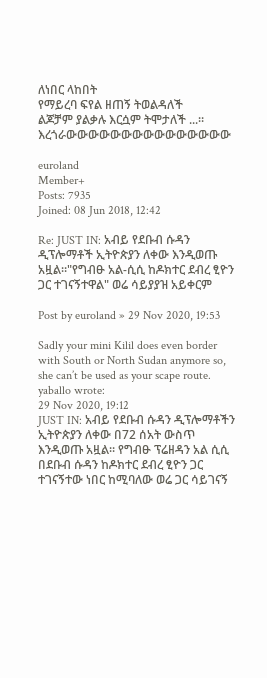ለነበር ላከበት
የማይረባ ፍየል ዘጠኝ ትወልዳለች
ልጆቻም ያልቃሉ እርሷም ትሞታለች ...። እረጎራውውውውውውውውውውውውውውው

euroland
Member+
Posts: 7935
Joined: 08 Jun 2018, 12:42

Re: JUST IN: አብይ የደቡብ ሱዳን ዲፕሎማቶች ኢትዮጵያን ለቀው እንዲወጡ አዟል።"የግብፁ አል-ሲሲ ከዶክተር ደብረ ፂዮን ጋር ተገናኝተዋል" ወሬ ሳይያያዝ አይቀርም

Post by euroland » 29 Nov 2020, 19:53

Sadly your mini Kilil does even border with South or North Sudan anymore so, she can’t be used as your scape route.
yaballo wrote:
29 Nov 2020, 19:12
JUST IN: አብይ የደቡብ ሱዳን ዲፕሎማቶችን ኢትዮጵያን ለቀው በ72 ሰአት ውስጥ እንዲወጡ አዟል። የግብፁ ፕሬዘዳን አል ሲሲ በደቡብ ሱዳን ከዶክተር ደብረ ፂዮን ጋር ተገናኝተው ነበር ከሚባለው ወሬ ጋር ሳይገናኝ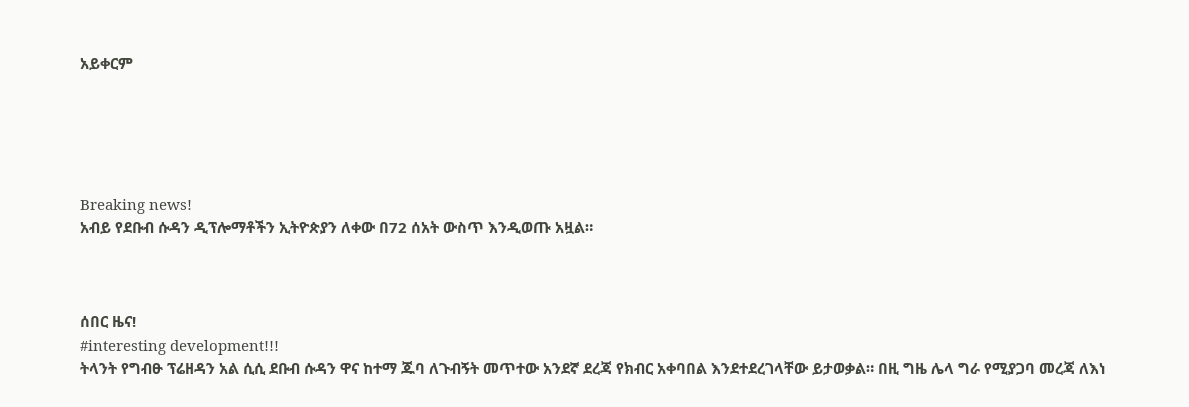አይቀርም





Breaking news!
አብይ የደቡብ ሱዳን ዲፕሎማቶችን ኢትዮጵያን ለቀው በ72 ሰአት ውስጥ እንዲወጡ አዟል።



ሰበር ዜና!
#interesting development!!!
ትላንት የግብፁ ፕሬዘዳን አል ሲሲ ደቡብ ሱዳን ዋና ከተማ ጁባ ለጉብኝት መጥተው አንደኛ ደረጃ የክብር አቀባበል እንደተደረገላቸው ይታወቃል። በዚ ግዜ ሌላ ግራ የሚያጋባ መረጃ ለእነ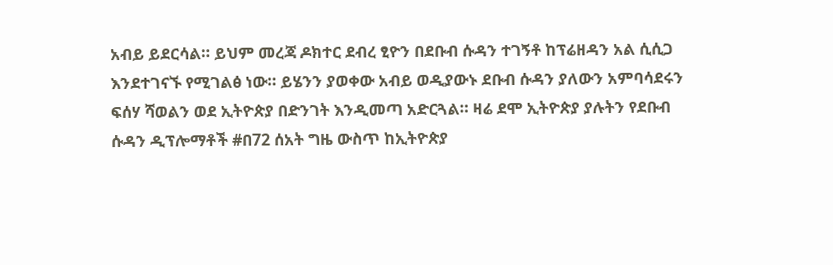አብይ ይደርሳል። ይህም መረጃ ዶክተር ደብረ ፂዮን በደቡብ ሱዳን ተገኝቶ ከፕሬዘዳን አል ሲሲጋ እንደተገናኙ የሚገልፅ ነው። ይሄንን ያወቀው አብይ ወዲያውኑ ደቡብ ሱዳን ያለውን አምባሳደሩን ፍሰሃ ሻወልን ወደ ኢትዮጵያ በድንገት እንዲመጣ አድርጓል። ዛሬ ደሞ ኢትዮጵያ ያሉትን የደቡብ ሱዳን ዲፕሎማቶች #በ72 ሰአት ግዜ ውስጥ ከኢትዮጵያ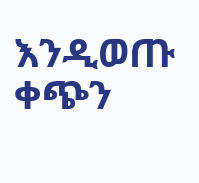እንዲወጡ ቀጭን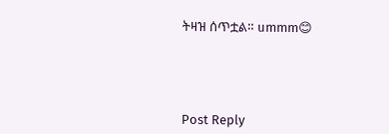ትዛዝ ሰጥቷል። ummm😊




Post Reply